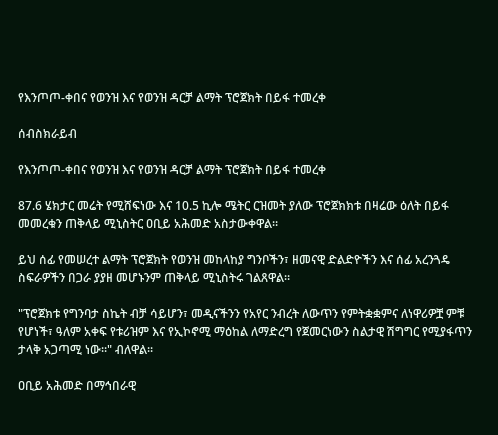የእንጦጦ-ቀበና የወንዝ እና የወንዝ ዳርቻ ልማት ፕሮጀክት በይፋ ተመረቀ

ሰብስክራይብ

የእንጦጦ-ቀበና የወንዝ እና የወንዝ ዳርቻ ልማት ፕሮጀክት በይፋ ተመረቀ

87.6 ሄክታር መሬት የሚሸፍነው እና 10.5 ኪሎ ሜትር ርዝመት ያለው ፕሮጀክክቱ በዛሬው ዕለት በይፋ መመረቁን ጠቅላይ ሚኒስትር ዐቢይ አሕመድ አስታውቀዋል።

ይህ ሰፊ የመሠረተ ልማት ፕሮጀክት የወንዝ መከላከያ ግንቦችን፣ ዘመናዊ ድልድዮችን እና ሰፊ አረንጓዴ ስፍራዎችን በጋራ ያያዘ መሆኑንም ጠቅላይ ሚኒስትሩ ገልጸዋል።

"ፕሮጀክቱ የግንባታ ስኬት ብቻ ሳይሆን፣ መዲናችንን የአየር ንብረት ለውጥን የምትቋቋምና ለነዋሪዎቿ ምቹ የሆነች፣ ዓለም አቀፍ የቱሪዝም እና የኢኮኖሚ ማዕከል ለማድረግ የጀመርነውን ስልታዊ ሽግግር የሚያፋጥን ታላቅ አጋጣሚ ነው።" ብለዋል፡፡

ዐቢይ አሕመድ በማኅበራዊ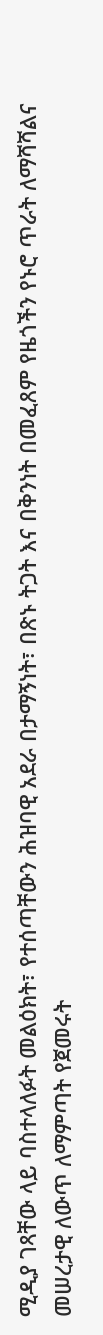ሚዲያ ገጻቸው ላይ ባስተላለፉት መልዕክት፣ የተሰጣቸውን ሕዝባዊ አደራ በታማኝነት፣ በጽኑ ትጋት እና በቅንነት በመፈጸም የዜጎችን የኑሮ ጥራት ለማሻሻልና መሠረታዊ ለውጥ ለማምጣት የጀመሩት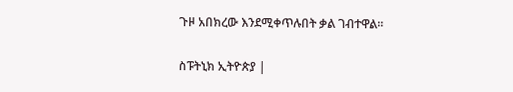ጉዞ አበክረው እንደሚቀጥሉበት ቃል ገብተዋል፡፡

ስፑትኒክ ኢትዮጵያ |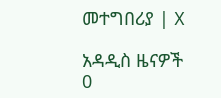መተግበሪያ | X

አዳዲስ ዜናዎች
0